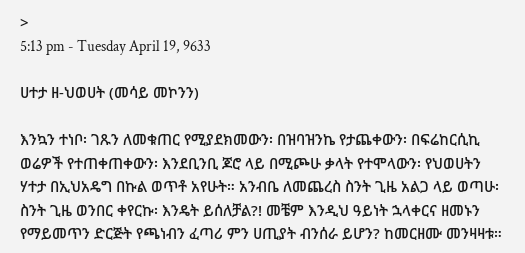>
5:13 pm - Tuesday April 19, 9633

ሀተታ ዘ-ህወሀት (መሳይ መኮንን)

እንኳን ተነቦ፡ ገጹን ለመቁጠር የሚያደክመውን፡ በዝባዝንኬ የታጨቀውን፡ በፍሬከርሲኪ ወሬዎች የተጠቀጠቀውን፡ እንደቢንቢ ጆሮ ላይ በሚጮሁ ቃላት የተሞላውን፡ የህወሀትን ሃተታ በኢህአዴግ በኩል ወጥቶ አየሁት። አንብቤ ለመጨረስ ስንት ጊዜ አልጋ ላይ ወጣሁ፡ ስንት ጊዜ ወንበር ቀየርኩ፡ እንዴት ይሰለቻል?! መቼም እንዲህ ዓይነት ኋላቀርና ዘመኑን የማይመጥን ድርጅት የጫነብን ፈጣሪ ምን ሀጢያት ብንሰራ ይሆን? ከመርዘሙ መንዛዛቱ።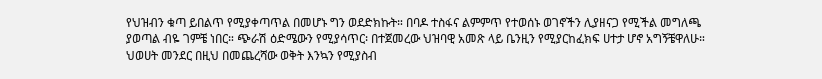የህዝብን ቁጣ ይበልጥ የሚያቀጣጥል በመሆኑ ግን ወደድክኩት። በባዶ ተስፋና ልምምጥ የተወሰኑ ወገኖችን ሊያዘናጋ የሚችል መግለጫ ያወጣል ብዬ ገምቼ ነበር። ጭራሽ ዕድሜውን የሚያሳጥር፡ በተጀመረው ህዝባዊ አመጽ ላይ ቤንዚን የሚያርከፈክፍ ሀተታ ሆኖ አግኝቼዋለሁ። ህወሀት መንደር በዚህ በመጨረሻው ወቅት እንኳን የሚያስብ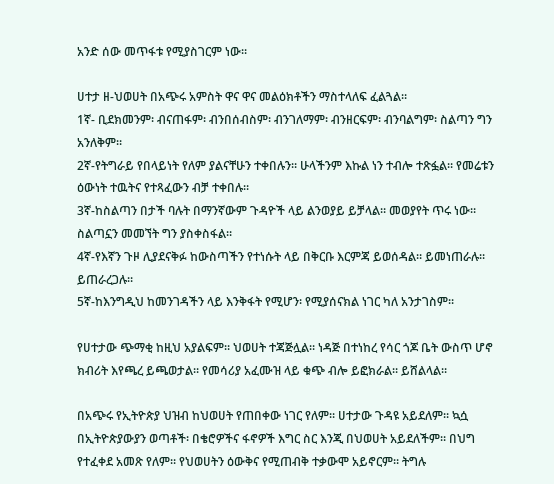አንድ ሰው መጥፋቱ የሚያስገርም ነው።

ሀተታ ዘ-ህወሀት በአጭሩ አምስት ዋና ዋና መልዕክቶችን ማስተላለፍ ፈልጓል።
1ኛ- ቢደክመንም፡ ብናጠፋም፡ ብንበሰብስም፡ ብንገለማም፡ ብንዘርፍም፡ ብንባልግም፡ ስልጣን ግን አንለቅም።
2ኛ-የትግራይ የበላይነት የለም ያልናቸሁን ተቀበሉን። ሁላችንም እኩል ነን ተብሎ ተጽፏል። የመሬቱን ዕውነት ተዉትና የተጻፈውን ብቻ ተቀበሉ።
3ኛ-ከስልጣን በታች ባሉት በማንኛውም ጉዳዮች ላይ ልንወያይ ይቻላል። መወያየት ጥሩ ነው። ስልጣኗን መመኘት ግን ያስቀስፋል።
4ኛ-የእኛን ጉዞ ሊያደናቅፉ ከውስጣችን የተነሱት ላይ በቅርቡ እርምጃ ይወሰዳል። ይመነጠራሉ። ይጠራረጋሉ።
5ኛ-ከእንግዲህ ከመንገዳችን ላይ እንቅፋት የሚሆን፡ የሚያሰናክል ነገር ካለ አንታገስም።

የሀተታው ጭማቂ ከዚህ አያልፍም። ህወሀት ተጃጅሏል። ነዳጅ በተነከረ የሳር ጎጆ ቤት ውስጥ ሆኖ ክብሪት እየጫረ ይጫወታል። የመሳሪያ አፈሙዝ ላይ ቁጭ ብሎ ይፎክራል። ይሸልላል።

በአጭሩ የኢትዮጵያ ህዝብ ከህወሀት የጠበቀው ነገር የለም። ሀተታው ጉዳዩ አይደለም። ኳሷ በኢትዮጵያውያን ወጣቶች፡ በቄሮዎችና ፋኖዎች እግር ስር እንጂ በህወሀት አይደለችም። በህግ የተፈቀደ አመጽ የለም። የህወሀትን ዕውቅና የሚጠብቅ ተቃውሞ አይኖርም። ትግሉ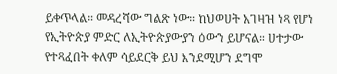ይቀጥላል። መዳረሻው ግልጽ ነው። ከህወሀት አገዛዝ ነጻ የሆነ የኢትዮጵያ ምድር ለኢትዮጵያውያን ዕውን ይሆናል። ሀተታው የተጻፈበት ቀለም ሳይደርቅ ይህ እንደሚሆን ደግሞ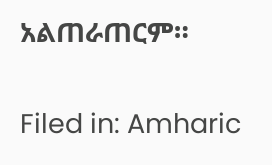አልጠራጠርም።

Filed in: Amharic